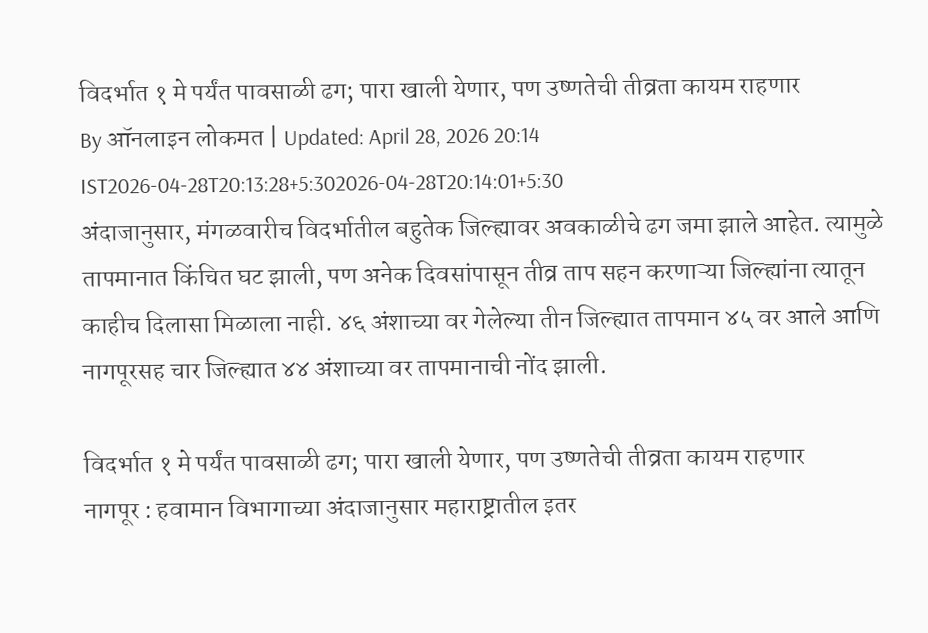विदर्भात १ मे पर्यंत पावसाळी ढग; पारा खाली येणार, पण उष्णतेची तीव्रता कायम राहणार
By ऑनलाइन लोकमत | Updated: April 28, 2026 20:14 IST2026-04-28T20:13:28+5:302026-04-28T20:14:01+5:30
अंदाजानुसार, मंगळवारीच विदर्भातील बहुतेक जिल्ह्यावर अवकाळीचे ढग जमा झाले आहेत. त्यामुळे तापमानात किंचित घट झाली, पण अनेक दिवसांपासून तीव्र ताप सहन करणाऱ्या जिल्ह्यांना त्यातून काहीच दिलासा मिळाला नाही. ४६ अंशाच्या वर गेलेल्या तीन जिल्ह्यात तापमान ४५ वर आले आणि नागपूरसह चार जिल्ह्यात ४४ अंशाच्या वर तापमानाची नोंद झाली.

विदर्भात १ मे पर्यंत पावसाळी ढग; पारा खाली येणार, पण उष्णतेची तीव्रता कायम राहणार
नागपूर : हवामान विभागाच्या अंदाजानुसार महाराष्ट्रातील इतर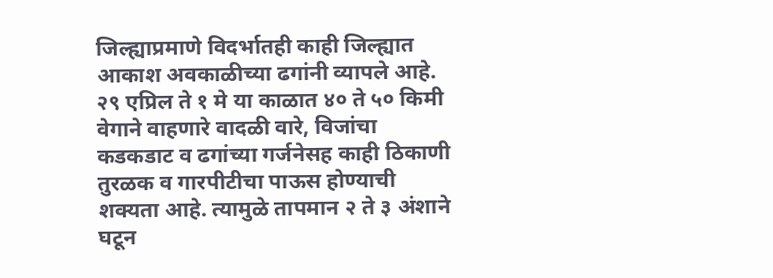जिल्ह्याप्रमाणे विदर्भातही काही जिल्ह्यात आकाश अवकाळीच्या ढगांनी व्यापले आहे. २९ एप्रिल ते १ मे या काळात ४० ते ५० किमी वेगाने वाहणारे वादळी वारे, विजांचा कडकडाट व ढगांच्या गर्जनेसह काही ठिकाणी तुरळक व गारपीटीचा पाऊस होण्याची शक्यता आहे. त्यामुळे तापमान २ ते ३ अंशाने घटून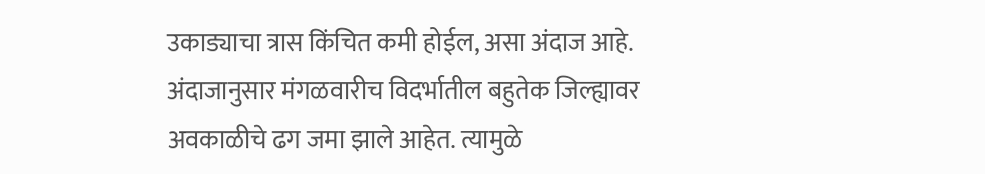उकाड्याचा त्रास किंचित कमी होईल, असा अंदाज आहे.
अंदाजानुसार मंगळवारीच विदर्भातील बहुतेक जिल्ह्यावर अवकाळीचे ढग जमा झाले आहेत. त्यामुळे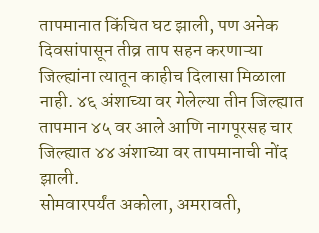तापमानात किंचित घट झाली, पण अनेक दिवसांपासून तीव्र ताप सहन करणाऱ्या जिल्ह्यांना त्यातून काहीच दिलासा मिळाला नाही. ४६ अंशाच्या वर गेलेल्या तीन जिल्ह्यात तापमान ४५ वर आले आणि नागपूरसह चार जिल्ह्यात ४४ अंशाच्या वर तापमानाची नोंद झाली.
सोमवारपर्यंत अकोला, अमरावती,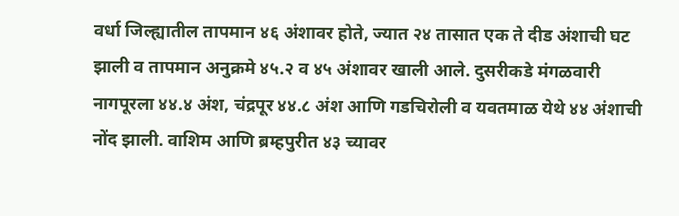वर्धा जिल्ह्यातील तापमान ४६ अंशावर होते, ज्यात २४ तासात एक ते दीड अंशाची घट झाली व तापमान अनुक्रमे ४५.२ व ४५ अंशावर खाली आले. दुसरीकडे मंगळवारी नागपूरला ४४.४ अंश, चंद्रपूर ४४.८ अंश आणि गडचिरोली व यवतमाळ येथे ४४ अंशाची नोंद झाली. वाशिम आणि ब्रम्हपुरीत ४३ च्यावर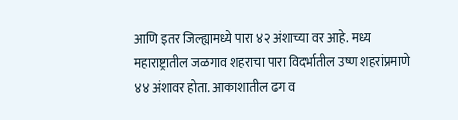आणि इतर जिल्ह्यामध्ये पारा ४२ अंशाच्या वर आहे. मध्य महाराष्ट्रातील जळगाव शहराचा पारा विदर्भातील उष्ण शहरांप्रमाणे ४४ अंशावर होता. आकाशातील ढग व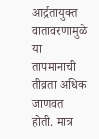आर्द्रतायुक्त वातावरणामुळे या तापमानाची तीव्रता अधिक जाणवत होती. मात्र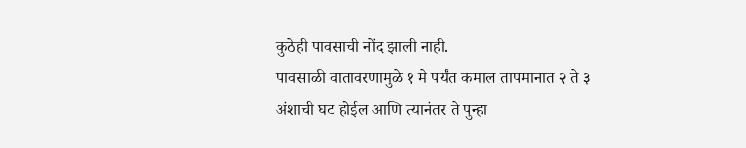कुठेही पावसाची नोंद झाली नाही.
पावसाळी वातावरणामुळे १ मे पर्यंत कमाल तापमानात २ ते ३ अंशाची घट होईल आणि त्यानंतर ते पुन्हा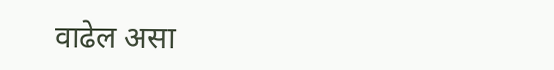वाढेल असा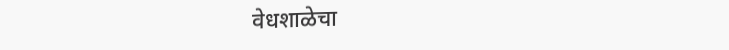वेधशाळेचा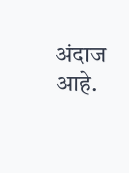अंदाज आहे.